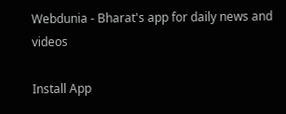Webdunia - Bharat's app for daily news and videos

Install App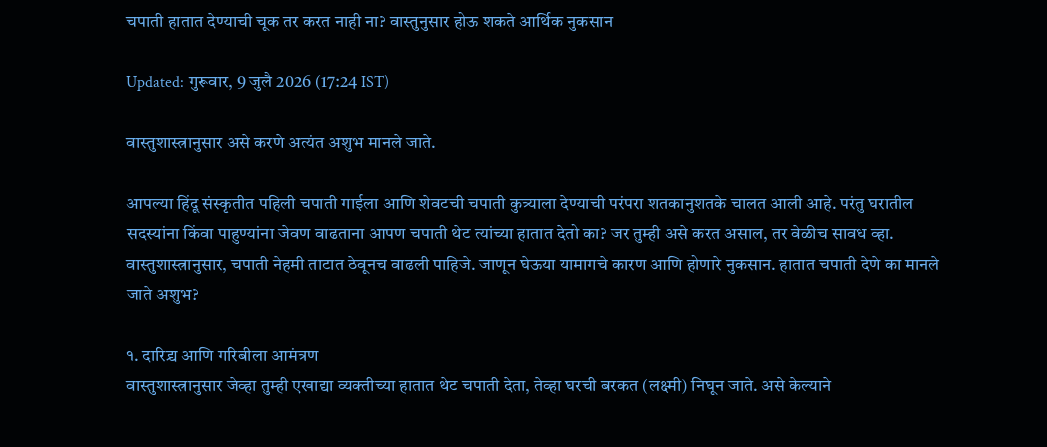चपाती हातात देण्याची चूक तर करत नाही ना? वास्तुनुसार होऊ शकते आर्थिक नुकसान

Updated: गुरूवार, 9 जुलै 2026 (17:24 IST)

वास्तुशास्त्रानुसार असे करणे अत्यंत अशुभ मानले जाते.

आपल्या हिंदू संस्कृतीत पहिली चपाती गाईला आणि शेवटची चपाती कुत्र्याला देण्याची परंपरा शतकानुशतके चालत आली आहे. परंतु घरातील सदस्यांना किंवा पाहुण्यांना जेवण वाढताना आपण चपाती थेट त्यांच्या हातात देतो का? जर तुम्ही असे करत असाल, तर वेळीच सावध व्हा. वास्तुशास्त्रानुसार, चपाती नेहमी ताटात ठेवूनच वाढली पाहिजे. जाणून घेऊया यामागचे कारण आणि होणारे नुकसान. हातात चपाती देणे का मानले जाते अशुभ?

१. दारिद्र्य आणि गरिबीला आमंत्रण
वास्तुशास्त्रानुसार जेव्हा तुम्ही एखाद्या व्यक्तीच्या हातात थेट चपाती देता, तेव्हा घरची बरकत (लक्ष्मी) निघून जाते. असे केल्याने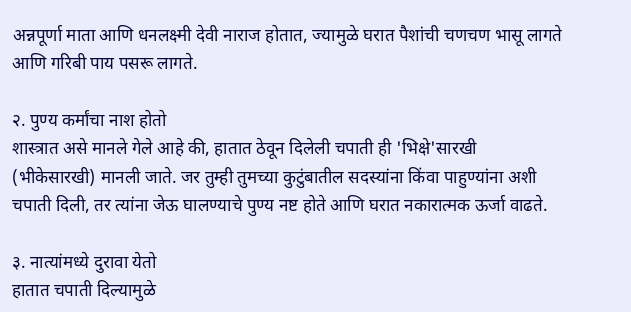अन्नपूर्णा माता आणि धनलक्ष्मी देवी नाराज होतात, ज्यामुळे घरात पैशांची चणचण भासू लागते आणि गरिबी पाय पसरू लागते.

२. पुण्य कर्मांचा नाश होतो
शास्त्रात असे मानले गेले आहे की, हातात ठेवून दिलेली चपाती ही 'भिक्षे'सारखी (भीकेसारखी) मानली जाते. जर तुम्ही तुमच्या कुटुंबातील सदस्यांना किंवा पाहुण्यांना अशी चपाती दिली, तर त्यांना जेऊ घालण्याचे पुण्य नष्ट होते आणि घरात नकारात्मक ऊर्जा वाढते.

३. नात्यांमध्ये दुरावा येतो
हातात चपाती दिल्यामुळे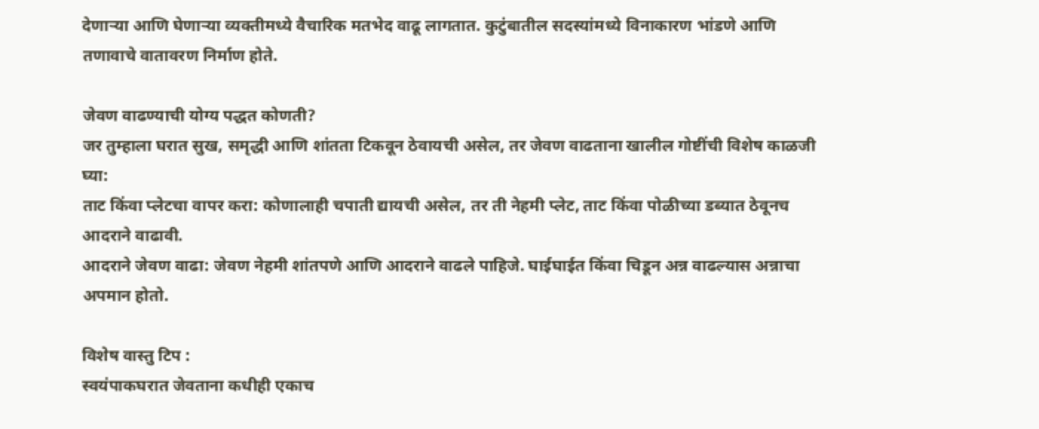देणाऱ्या आणि घेणाऱ्या व्यक्तीमध्ये वैचारिक मतभेद वाढू लागतात. कुटुंबातील सदस्यांमध्ये विनाकारण भांडणे आणि तणावाचे वातावरण निर्माण होते.

जेवण वाढण्याची योग्य पद्धत कोणती?
जर तुम्हाला घरात सुख, समृद्धी आणि शांतता टिकवून ठेवायची असेल, तर जेवण वाढताना खालील गोष्टींची विशेष काळजी घ्या:
ताट किंवा प्लेटचा वापर करा: कोणालाही चपाती द्यायची असेल, तर ती नेहमी प्लेट, ताट किंवा पोळीच्या डब्यात ठेवूनच आदराने वाढावी.
आदराने जेवण वाढा: जेवण नेहमी शांतपणे आणि आदराने वाढले पाहिजे. घाईघाईत किंवा चिडून अन्न वाढल्यास अन्नाचा अपमान होतो.

विशेष वास्तु टिप :
स्वयंपाकघरात जेवताना कधीही एकाच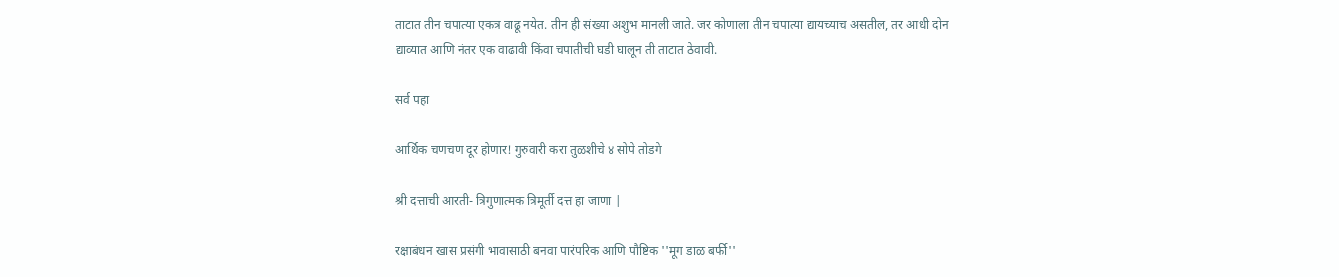ताटात तीन चपात्या एकत्र वाढू नयेत. तीन ही संख्या अशुभ मानली जाते. जर कोणाला तीन चपात्या द्यायच्याच असतील, तर आधी दोन द्याव्यात आणि नंतर एक वाढावी किंवा चपातीची घडी घालून ती ताटात ठेवावी.

सर्व पहा

आर्थिक चणचण दूर होणार! गुरुवारी करा तुळशीचे ४ सोपे तोडगे

श्री दत्ताची आरती- त्रिगुणात्मक त्रिमूर्ती दत्त हा जाणा |

रक्षाबंधन खास प्रसंगी भावासाठी बनवा पारंपरिक आणि पौष्टिक ''मूग डाळ बर्फी''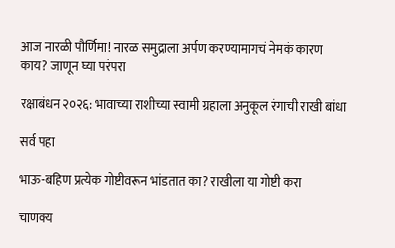आज नारळी पौर्णिमा! नारळ समुद्राला अर्पण करण्यामागचं नेमकं कारण काय? जाणून घ्या परंपरा

रक्षाबंधन २०२६: भावाच्या राशीच्या स्वामी ग्रहाला अनुकूल रंगाची राखी बांधा

सर्व पहा

भाऊ-बहिण प्रत्येक गोष्टीवरून भांडतात का? राखीला या गोष्टी करा

चाणक्य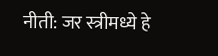नीती: जर स्त्रीमध्ये हे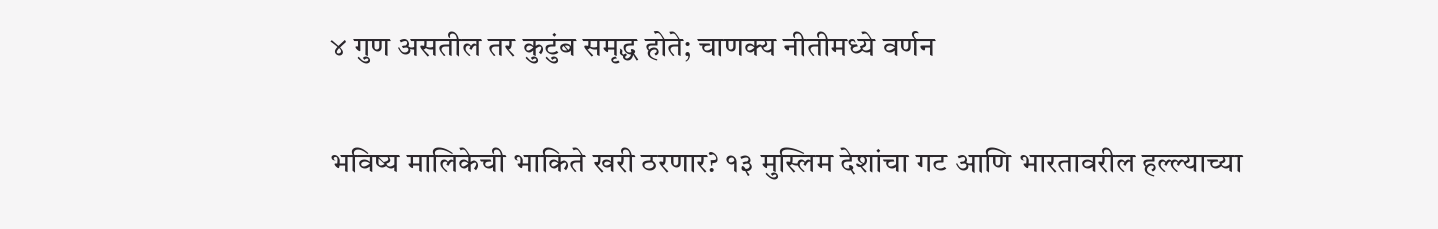४ गुण असतील तर कुटुंब समृद्ध होते; चाणक्य नीतीमध्ये वर्णन

भविष्य मालिकेची भाकिते खरी ठरणार? १३ मुस्लिम देशांचा गट आणि भारतावरील हल्ल्याच्या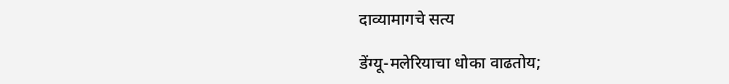दाव्यामागचे सत्य

डेंग्यू-मलेरियाचा धोका वाढतोय;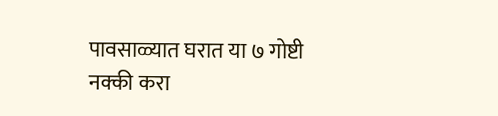पावसाळ्यात घरात या ७ गोष्टी नक्की करा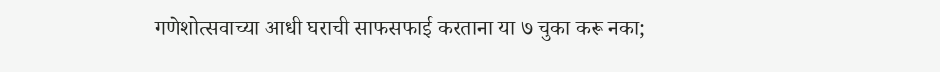गणेशोत्सवाच्या आधी घराची साफसफाई करताना या ७ चुका करू नका;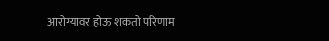आरोग्यावर होऊ शकतो परिणाम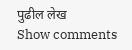पुढील लेख
Show comments